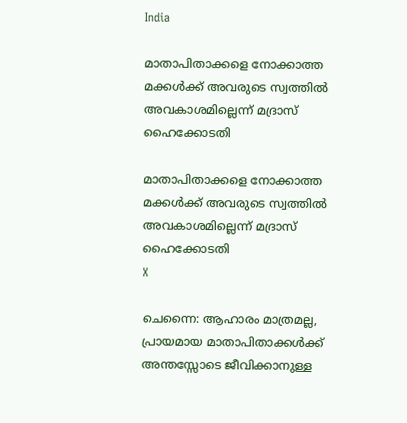India

മാതാപിതാക്കളെ നോക്കാത്ത മക്കള്‍ക്ക് അവരുടെ സ്വത്തില്‍ അവകാശമില്ലെന്ന് മദ്രാസ് ഹൈക്കോടതി

മാതാപിതാക്കളെ നോക്കാത്ത മക്കള്‍ക്ക് അവരുടെ സ്വത്തില്‍ അവകാശമില്ലെന്ന് മദ്രാസ് ഹൈക്കോടതി
X

ചെന്നൈ: ആഹാരം മാത്രമല്ല, പ്രായമായ മാതാപിതാക്കള്‍ക്ക് അന്തസ്സോടെ ജീവിക്കാനുള്ള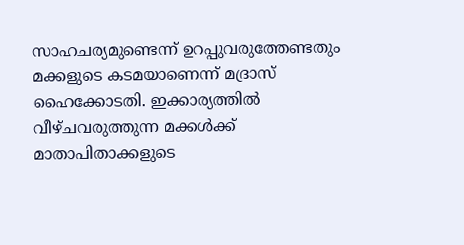സാഹചര്യമുണ്ടെന്ന് ഉറപ്പുവരുത്തേണ്ടതും മക്കളുടെ കടമയാണെന്ന് മദ്രാസ് ഹൈക്കോടതി. ഇക്കാര്യത്തില്‍ വീഴ്ചവരുത്തുന്ന മക്കള്‍ക്ക് മാതാപിതാക്കളുടെ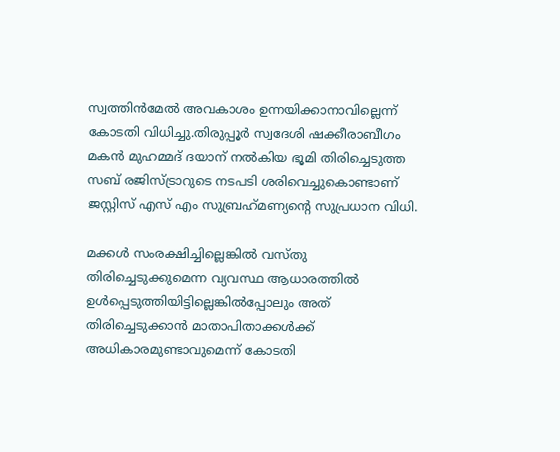സ്വത്തിന്‍മേല്‍ അവകാശം ഉന്നയിക്കാനാവില്ലെന്ന് കോടതി വിധിച്ചു.തിരുപ്പൂര്‍ സ്വദേശി ഷക്കീരാബീഗം മകന്‍ മുഹമ്മദ് ദയാന് നല്‍കിയ ഭൂമി തിരിച്ചെടുത്ത സബ് രജിസ്ട്രാറുടെ നടപടി ശരിവെച്ചുകൊണ്ടാണ് ജസ്റ്റിസ് എസ് എം സുബ്രഹ്‌മണ്യന്റെ സുപ്രധാന വിധി.

മക്കള്‍ സംരക്ഷിച്ചില്ലെങ്കില്‍ വസ്തു തിരിച്ചെടുക്കുമെന്ന വ്യവസ്ഥ ആധാരത്തില്‍ ഉള്‍പ്പെടുത്തിയിട്ടില്ലെങ്കില്‍പ്പോലും അത് തിരിച്ചെടുക്കാന്‍ മാതാപിതാക്കള്‍ക്ക് അധികാരമുണ്ടാവുമെന്ന് കോടതി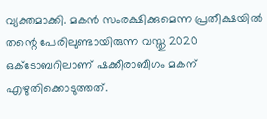വ്യക്തമാക്കി. മകന്‍ സംരക്ഷിക്കുമെന്ന പ്രതീക്ഷയില്‍ തന്റെ പേരിലുണ്ടായിരുന്ന വസ്തു 2020 ഒക്ടോബറിലാണ് ഷക്കീരാബീഗം മകന് എഴുതിക്കൊടുത്തത്.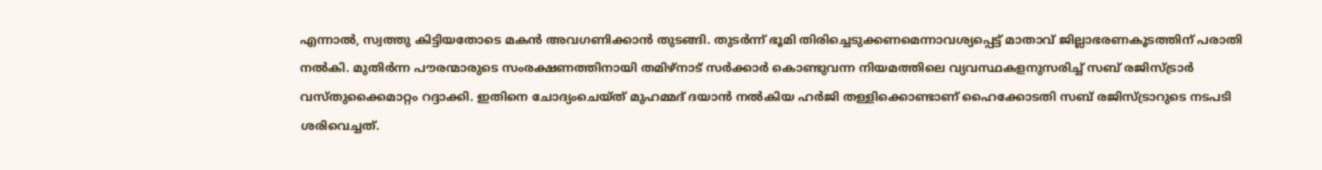എന്നാല്‍, സ്വത്തു കിട്ടിയതോടെ മകന്‍ അവഗണിക്കാന്‍ തുടങ്ങി. തുടര്‍ന്ന് ഭൂമി തിരിച്ചെടുക്കണമെന്നാവശ്യപ്പെട്ട് മാതാവ് ജില്ലാഭരണകൂടത്തിന് പരാതി നല്‍കി. മുതിര്‍ന്ന പൗരന്മാരുടെ സംരക്ഷണത്തിനായി തമിഴ്നാട് സര്‍ക്കാര്‍ കൊണ്ടുവന്ന നിയമത്തിലെ വ്യവസ്ഥകളനുസരിച്ച് സബ് രജിസ്ട്രാര്‍ വസ്തുക്കൈമാറ്റം റദ്ദാക്കി. ഇതിനെ ചോദ്യംചെയ്ത് മുഹമ്മദ് ദയാന്‍ നല്‍കിയ ഹര്‍ജി തള്ളിക്കൊണ്ടാണ് ഹൈക്കോടതി സബ് രജിസ്ട്രാറുടെ നടപടി ശരിവെച്ചത്.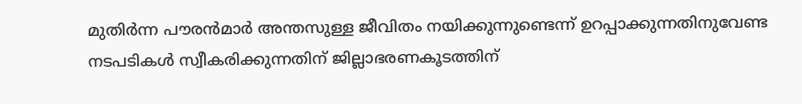മുതിര്‍ന്ന പൗരന്‍മാര്‍ അന്തസുള്ള ജീവിതം നയിക്കുന്നുണ്ടെന്ന് ഉറപ്പാക്കുന്നതിനുവേണ്ട നടപടികള്‍ സ്വീകരിക്കുന്നതിന് ജില്ലാഭരണകൂടത്തിന്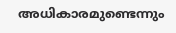അധികാരമുണ്ടെന്നും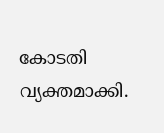കോടതി വ്യക്തമാക്കി.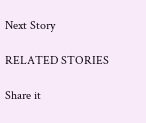Next Story

RELATED STORIES

Share it